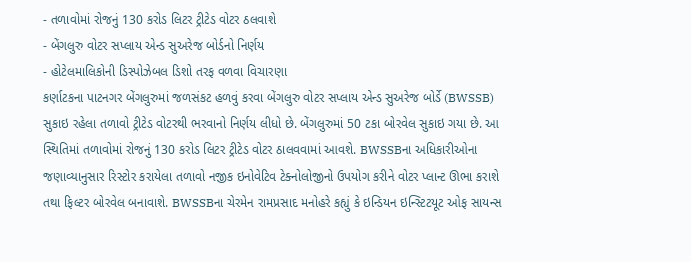- તળાવોમાં રોજનું 130 કરોડ લિટર ટ્રીટેડ વોટર ઠલવાશે
- બેંગલુરુ વોટર સપ્લાય એન્ડ સુઅરેજ બોર્ડનો નિર્ણય
- હોટેલમાલિકોની ડિસ્પોઝેબલ ડિશો તરફ વળવા વિચારણા
કર્ણાટકના પાટનગર બેંગલુરુમાં જળસંકટ હળવું કરવા બેંગલુરુ વોટર સપ્લાય એન્ડ સુઅરેજ બોર્ડે (BWSSB) સુકાઇ રહેલા તળાવો ટ્રીટેડ વોટરથી ભરવાનો નિર્ણય લીધો છે. બેંગલુરુમાં 50 ટકા બોરવેલ સુકાઇ ગયા છે. આ સ્થિતિમાં તળાવોમાં રોજનું 130 કરોડ લિટર ટ્રીટેડ વોટર ઠાલવવામાં આવશે. BWSSBના અધિકારીઓના જણાવ્યાનુસાર રિસ્ટોર કરાયેલા તળાવો નજીક ઇનોવેટિવ ટેક્નોલોજીનો ઉપયોગ કરીને વોટર પ્લાન્ટ ઊભા કરાશે તથા ફિલ્ટર બોરવેલ બનાવાશે. BWSSBના ચેરમેન રામપ્રસાદ મનોહરે કહ્યું કે ઇન્ડિયન ઇન્સ્ટિટયૂટ ઓફ સાયન્સ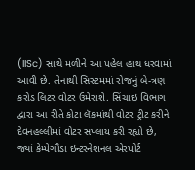(IISc) સાથે મળીને આ પહેલ હાથ ધરવામાં આવી છે. તેનાથી સિસ્ટમમાં રોજનું બે-ત્રણ કરોડ લિટર વોટર ઉમેરાશે. સિંચાઇ વિભાગ દ્વારા આ રીતે કોટા લૅકમાંથી વોટર ટ્રીટ કરીને દેવનહલ્લીમાં વોટર સપ્લાય કરી રહ્યો છે, જ્યાં કેમ્પેગૌડા ઇન્ટરનેશનલ એરપોર્ટ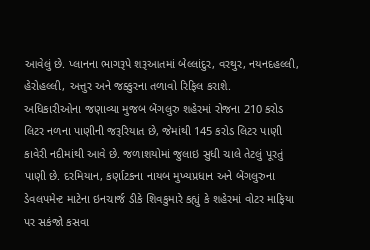આવેલું છે. પ્લાનના ભાગરૂપે શરૂઆતમાં બેલ્લાંદુર, વરથુર, નયનદહલ્લી, હેરોહલ્લી, અત્તુર અને જક્કુરના તળાવો રિફિલ કરાશે.
અધિકારીઓના જણાવ્યા મુજબ બેંગલુરુ શહેરમાં રોજના 210 કરોડ લિટર નળના પાણીની જરૂરિયાત છે, જેમાંથી 145 કરોડ લિટર પાણી કાવેરી નદીમાંથી આવે છે. જળાશયોમાં જુલાઇ સુધી ચાલે તેટલું પૂરતું પાણી છે. દરમિયાન, કર્ણાટકના નાયબ મુખ્યપ્રધાન અને બેંગલુરુના ડેવલપમેન્ટ માટેના ઇનચાર્જ ડીકે શિવકુમારે કહ્યું કે શહેરમાં વોટર માફિયા પર સકંજો કસવા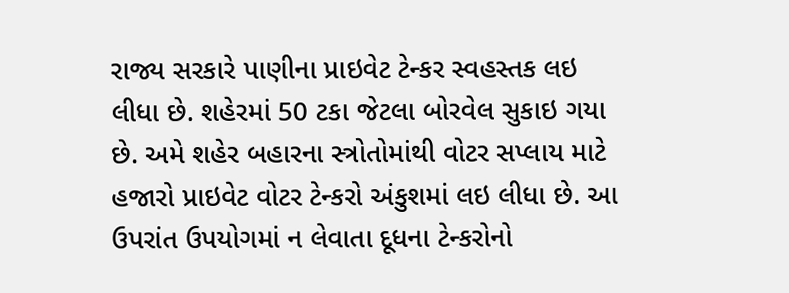રાજ્ય સરકારે પાણીના પ્રાઇવેટ ટેન્કર સ્વહસ્તક લઇ લીધા છે. શહેરમાં 50 ટકા જેટલા બોરવેલ સુકાઇ ગયા છે. અમે શહેર બહારના સ્ત્રોતોમાંથી વોટર સપ્લાય માટે હજારો પ્રાઇવેટ વોટર ટેન્કરો અંકુશમાં લઇ લીધા છે. આ ઉપરાંત ઉપયોગમાં ન લેવાતા દૂધના ટેન્કરોનો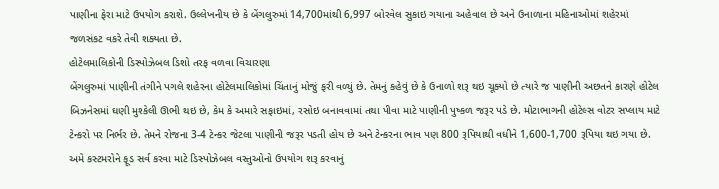પાણીના ફેરા માટે ઉપયોગ કરાશે. ઉલ્લેખનીય છે કે બેંગલુરુમાં 14,700માંથી 6,997 બોરવેલ સુકાઇ ગયાના અહેવાલ છે અને ઉનાળાના મહિનાઓમાં શહેરમાં જળસંકટ વકરે તેવી શક્યતા છે.
હોટેલમાલિકોની ડિસ્પોઝેબલ ડિશો તરફ વળવા વિચારણા
બેંગલુરુમાં પાણીની તંગીને પગલે શહેરના હોટેલમાલિકોમાં ચિંતાનું મોજું ફરી વળ્યું છે. તેમનું કહેવું છે કે ઉનાળો શરૂ થઇ ચૂક્યો છે ત્યારે જ પાણીની અછતને કારણે હોટેલ બિઝનેસમાં ઘણી મુશ્કેલી ઊભી થઇ છે, કેમ કે અમારે સફાઇમાં, રસોઇ બનાવવામાં તથા પીવા માટે પાણીની પુષ્કળ જરૂર પડે છે. મોટાભાગની હોટેલ્સ વોટર સપ્લાય માટે ટેન્કરો પર નિર્ભર છે. તેમને રોજના 3-4 ટેન્કર જેટલા પાણીની જરૂર પડતી હોય છે અને ટેન્કરના ભાવ પણ 800 રૂપિયાથી વધીને 1,600-1,700 રૂપિયા થઇ ગયા છે. અમે કસ્ટમરોને ફૂડ સર્વ કરવા માટે ડિસ્પોઝેબલ વસ્તુઓનો ઉપયોગ શરૂ કરવાનું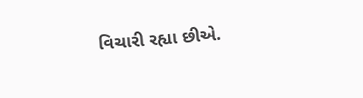વિચારી રહ્યા છીએ.